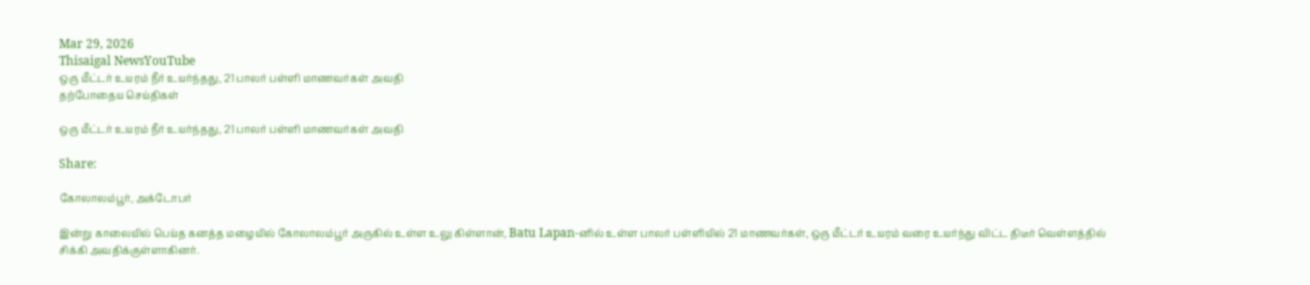Mar 29, 2026
Thisaigal NewsYouTube
ஒரு மீட்டர் உயரம் நீர் உயர்ந்தது, 21 பாலர் பள்ளி மாணவர்கள் அவதி
தற்போதைய செய்திகள்

ஒரு மீட்டர் உயரம் நீர் உயர்ந்தது, 21 பாலர் பள்ளி மாணவர்கள் அவதி

Share:

கோலாலம்பூர், அக்டோபர்

இன்று காலையில் பெய்த கனத்த மழையில் கோலாலம்பூர் அருகில் உள்ள உலு கிள்ளான், Batu Lapan-னில் உள்ள பாலர் பள்ளியில் 21 மாணவர்கள், ஒரு மீட்டர் உயரம் வரை உயர்ந்து விட்ட திடீர் வெள்ளத்தில் சிக்கி அவதிக்குள்ளாகினர்.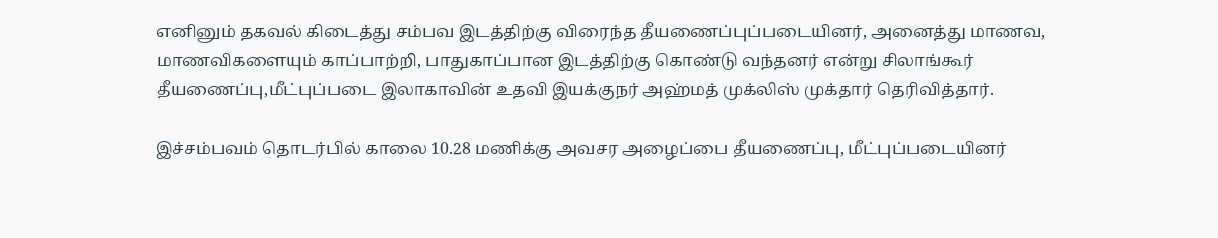எனினும் தகவல் கிடைத்து சம்பவ இடத்திற்கு விரைந்த தீயணைப்புப்படையினர், அனைத்து மாணவ, மாணவிகளையும் காப்பாற்றி, பாதுகாப்பான இடத்திற்கு கொண்டு வந்தனர் என்று சிலாங்கூர் தீயணைப்பு,மீட்புப்படை இலாகாவின் உதவி இயக்குநர் அஹ்மத் முக்லிஸ் முக்தார் தெரிவித்தார்.

இச்சம்பவம் தொடர்பில் காலை 10.28 மணிக்கு அவசர அழைப்பை தீயணைப்பு, மீட்புப்படையினர்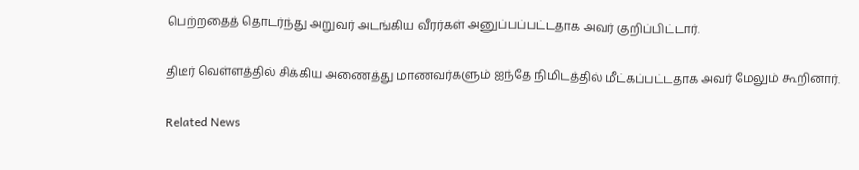பெற்றதைத் தொடர்ந்து அறுவர் அடங்கிய வீரர்கள் அனுப்பப்பட்டதாக அவர் குறிப்பிட்டார்.

திடீர் வெள்ளத்தில் சிக்கிய அணைத்து மாணவர்களும் ஐந்தே நிமிடத்தில் மீட்கப்பட்டதாக அவர் மேலும் கூறினார்.

Related News